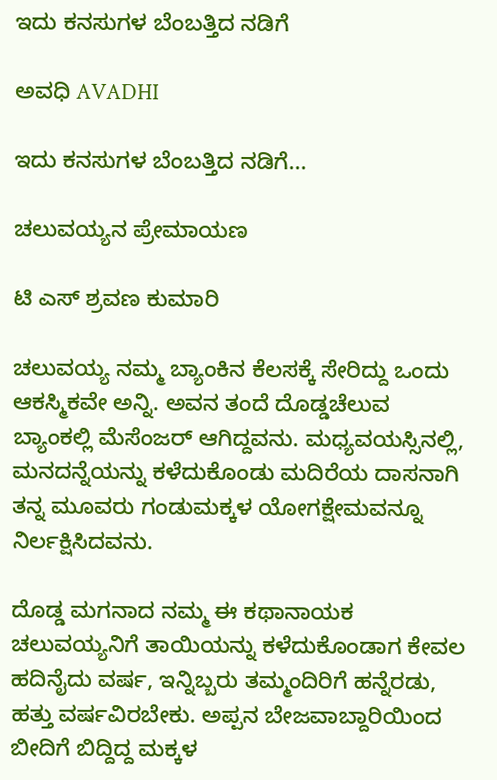ಇದು ಕನಸುಗಳ ಬೆಂಬತ್ತಿದ ನಡಿಗೆ‍

ಅವಧಿ AVADHI

ಇದು ಕನಸುಗಳ ಬೆಂಬತ್ತಿದ ನಡಿಗೆ...

ಚಲುವಯ್ಯನ ಪ್ರೇಮಾಯಣ

ಟಿ ಎಸ್‌ ಶ್ರವಣ ಕುಮಾರಿ

ಚಲುವಯ್ಯ ನಮ್ಮ ಬ್ಯಾಂಕಿನ ಕೆಲಸಕ್ಕೆ ಸೇರಿದ್ದು ಒಂದು ಆಕಸ್ಮಿಕವೇ ಅನ್ನಿ. ಅವನ ತಂದೆ ದೊಡ್ಡಚೆಲುವ ಬ್ಯಾಂಕಲ್ಲಿ ಮೆಸೆಂಜರ್‌ ಆಗಿದ್ದವನು. ಮಧ್ಯವಯಸ್ಸಿನಲ್ಲಿ, ಮನದನ್ನೆಯನ್ನು ಕಳೆದುಕೊಂಡು ಮದಿರೆಯ ದಾಸನಾಗಿ ತನ್ನ ಮೂವರು ಗಂಡುಮಕ್ಕಳ ಯೋಗಕ್ಷೇಮವನ್ನೂ ನಿರ್ಲಕ್ಷಿಸಿದವನು.

ದೊಡ್ಡ ಮಗನಾದ ನಮ್ಮ ಈ ಕಥಾನಾಯಕ ಚಲುವಯ್ಯನಿಗೆ ತಾಯಿಯನ್ನು ಕಳೆದುಕೊಂಡಾಗ ಕೇವಲ ಹದಿನೈದು ವರ್ಷ, ಇನ್ನಿಬ್ಬರು ತಮ್ಮಂದಿರಿಗೆ ಹನ್ನೆರಡು, ಹತ್ತು ವರ್ಷವಿರಬೇಕು. ಅಪ್ಪನ ಬೇಜವಾಬ್ದಾರಿಯಿಂದ ಬೀದಿಗೆ ಬಿದ್ದಿದ್ದ ಮಕ್ಕಳ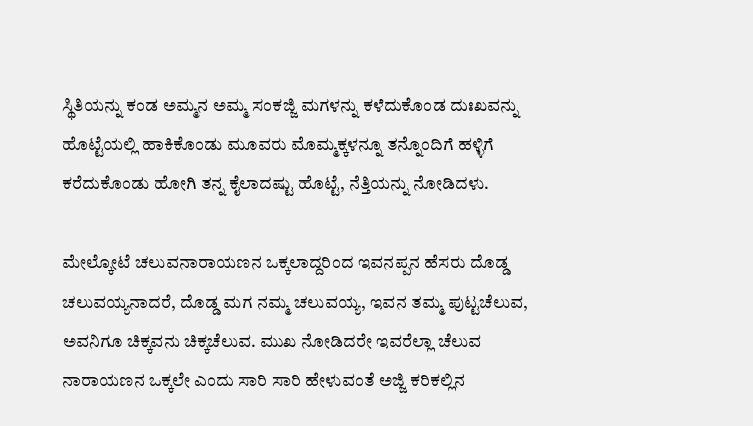ಸ್ಥಿತಿಯನ್ನು ಕಂಡ ಅಮ್ಮನ ಅಮ್ಮ ಸಂಕಜ್ಜಿ ಮಗಳನ್ನು ಕಳೆದುಕೊಂಡ ದುಃಖವನ್ನು ಹೊಟ್ಟೆಯಲ್ಲಿ ಹಾಕಿಕೊಂಡು ಮೂವರು ಮೊಮ್ಮಕ್ಕಳನ್ನೂ ತನ್ನೊಂದಿಗೆ ಹಳ್ಳಿಗೆ ಕರೆದುಕೊಂಡು ಹೋಗಿ ತನ್ನ ಕೈಲಾದಷ್ಟು ಹೊಟ್ಟೆ, ನೆತ್ತಿಯನ್ನು ನೋಡಿದಳು.

ಮೇಲ್ಕೋಟೆ ಚಲುವನಾರಾಯಣನ ಒಕ್ಕಲಾದ್ದರಿಂದ ಇವನಪ್ಪನ ಹೆಸರು ದೊಡ್ಡ ಚಲುವಯ್ಯನಾದರೆ, ದೊಡ್ಡ ಮಗ ನಮ್ಮ ಚಲುವಯ್ಯ, ಇವನ ತಮ್ಮ ಪುಟ್ಟಚೆಲುವ, ಅವನಿಗೂ ಚಿಕ್ಕವನು ಚಿಕ್ಕಚೆಲುವ. ಮುಖ ನೋಡಿದರೇ ಇವರೆಲ್ಲಾ ಚೆಲುವ ನಾರಾಯಣನ ಒಕ್ಕಲೇ ಎಂದು ಸಾರಿ ಸಾರಿ ಹೇಳುವಂತೆ ಅಜ್ಜಿ ಕರಿಕಲ್ಲಿನ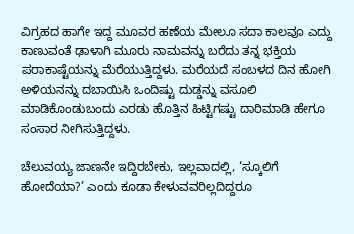ವಿಗ್ರಹದ ಹಾಗೇ ಇದ್ದ ಮೂವರ ಹಣೆಯ ಮೇಲೂ ಸದಾ ಕಾಲವೂ ಎದ್ದು ಕಾಣುವಂತೆ ಢಾಳಾಗಿ ಮೂರು ನಾಮವನ್ನು ಬರೆದು ತನ್ನ ಭಕ್ತಿಯ ಪರಾಕಾಷ್ಟೆಯನ್ನು ಮೆರೆಯುತ್ತಿದ್ದಳು. ಮರೆಯದೆ ಸಂಬಳದ ದಿನ ಹೋಗಿ ಅಳಿಯನನ್ನು ದಬಾಯಿಸಿ ಒಂದಿಷ್ಟು ದುಡ್ಡನ್ನು ವಸೂಲಿ ಮಾಡಿಕೊಂಡುಬಂದು ಎರಡು ಹೊತ್ತಿನ ಹಿಟ್ಟಿಗಷ್ಟು ದಾರಿಮಾಡಿ ಹೇಗೂ ಸಂಸಾರ ನೀಗಿಸುತ್ತಿದ್ದಳು.

ಚೆಲುವಯ್ಯ ಜಾಣನೇ ಇದ್ದಿರಬೇಕು, ಇಲ್ಲವಾದಲ್ಲಿ, ‘ಸ್ಕೂಲಿಗೆ ಹೋದೆಯಾ?’ ಎಂದು ಕೂಡಾ ಕೇಳುವವರಿಲ್ಲದಿದ್ದರೂ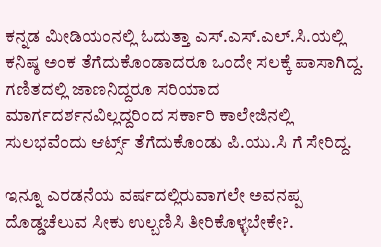ಕನ್ನಡ ಮೀಡಿಯಂನಲ್ಲಿ ಓದುತ್ತಾ ಎಸ್.ಎಸ್.ಎಲ್.ಸಿ.ಯಲ್ಲಿ ಕನಿಷ್ಠ ಅಂಕ ತೆಗೆದುಕೊಂಡಾದರೂ ಒಂದೇ ಸಲಕ್ಕೆ ಪಾಸಾಗಿದ್ದ. ಗಣಿತದಲ್ಲಿ ಜಾಣನಿದ್ದರೂ ಸರಿಯಾದ ಮಾರ್ಗದರ್ಶನವಿಲ್ಲದ್ದರಿಂದ ಸರ್ಕಾರಿ ಕಾಲೇಜಿನಲ್ಲಿ ಸುಲಭವೆಂದು ಆರ್ಟ್ಸ್‌ ತೆಗೆದುಕೊಂಡು ಪಿ.ಯು.ಸಿ ಗೆ ಸೇರಿದ್ದ.

ಇನ್ನೂ ಎರಡನೆಯ ವರ್ಷದಲ್ಲಿರುವಾಗಲೇ ಅವನಪ್ಪ ದೊಡ್ಡಚೆಲುವ ಸೀಕು ಉಲ್ಬಣಿಸಿ ತೀರಿಕೊಳ್ಳಬೇಕೇ?.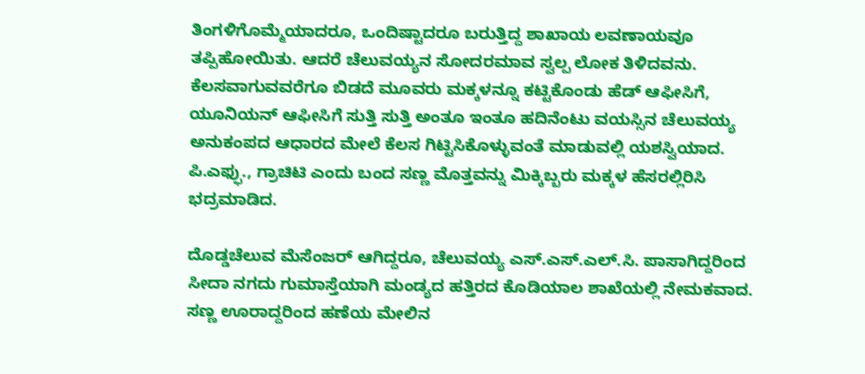ತಿಂಗಳಿಗೊಮ್ಮೆಯಾದರೂ, ಒಂದಿಷ್ಟಾದರೂ ಬರುತ್ತಿದ್ದ ಶಾಖಾಯ ಲವಣಾಯವೂ ತಪ್ಪಿಹೋಯಿತು. ಆದರೆ ಚೆಲುವಯ್ಯನ ಸೋದರಮಾವ ಸ್ವಲ್ಪ ಲೋಕ ತಿಳಿದವನು. ಕೆಲಸವಾಗುವವರೆಗೂ ಬಿಡದೆ ಮೂವರು ಮಕ್ಕಳನ್ನೂ ಕಟ್ಟಿಕೊಂಡು ಹೆಡ್‌ ಆಫೀಸಿಗೆ, ಯೂನಿಯನ್‌ ಆಫೀಸಿಗೆ ಸುತ್ತಿ ಸುತ್ತಿ ಅಂತೂ ಇಂತೂ ಹದಿನೆಂಟು ವಯಸ್ಸಿನ ಚೆಲುವಯ್ಯ ಅನುಕಂಪದ ಆಧಾರದ ಮೇಲೆ ಕೆಲಸ ಗಿಟ್ಟಿಸಿಕೊಳ್ಳುವಂತೆ ಮಾಡುವಲ್ಲಿ ಯಶಸ್ವಿಯಾದ. ಪಿ.ಎಫ್ಫು., ಗ್ರಾಚಿಟಿ ಎಂದು ಬಂದ ಸಣ್ಣ ಮೊತ್ತವನ್ನು ಮಿಕ್ಕಿಬ್ಬರು ಮಕ್ಕಳ ಹೆಸರಲ್ಲಿರಿಸಿ ಭದ್ರಮಾಡಿದ.

ದೊಡ್ಡಚೆಲುವ ಮೆಸೆಂಜರ್‌ ಆಗಿದ್ದರೂ, ಚೆಲುವಯ್ಯ ಎಸ್‌.ಎಸ್‌.ಎಲ್‌.ಸಿ. ಪಾಸಾಗಿದ್ದರಿಂದ ಸೀದಾ ನಗದು ಗುಮಾಸ್ತೆಯಾಗಿ ಮಂಡ್ಯದ ಹತ್ತಿರದ ಕೊಡಿಯಾಲ ಶಾಖೆಯಲ್ಲಿ ನೇಮಕವಾದ. ಸಣ್ಣ ಊರಾದ್ದರಿಂದ ಹಣೆಯ ಮೇಲಿನ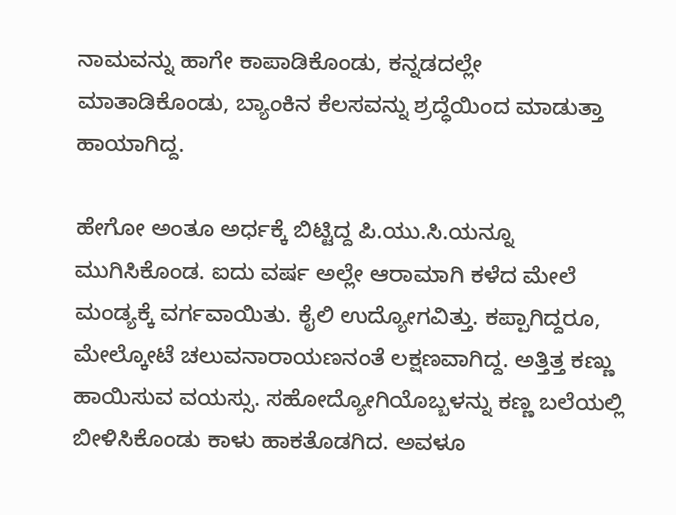ನಾಮವನ್ನು ಹಾಗೇ ಕಾಪಾಡಿಕೊಂಡು, ಕನ್ನಡದಲ್ಲೇ ಮಾತಾಡಿಕೊಂಡು, ಬ್ಯಾಂಕಿನ ಕೆಲಸವನ್ನು ಶ್ರದ್ಧೆಯಿಂದ ಮಾಡುತ್ತಾ ಹಾಯಾಗಿದ್ದ.

ಹೇಗೋ ಅಂತೂ ಅರ್ಧಕ್ಕೆ ಬಿಟ್ಟಿದ್ದ ಪಿ.ಯು.ಸಿ.ಯನ್ನೂ ಮುಗಿಸಿಕೊಂಡ. ಐದು ವರ್ಷ ಅಲ್ಲೇ ಆರಾಮಾಗಿ ಕಳೆದ ಮೇಲೆ ಮಂಡ್ಯಕ್ಕೆ ವರ್ಗವಾಯಿತು. ಕೈಲಿ ಉದ್ಯೋಗವಿತ್ತು. ಕಪ್ಪಾಗಿದ್ದರೂ, ಮೇಲ್ಕೋಟೆ ಚಲುವನಾರಾಯಣನಂತೆ ಲಕ್ಷಣವಾಗಿದ್ದ. ಅತ್ತಿತ್ತ ಕಣ್ಣು ಹಾಯಿಸುವ ವಯಸ್ಸು. ಸಹೋದ್ಯೋಗಿಯೊಬ್ಬಳನ್ನು ಕಣ್ಣ ಬಲೆಯಲ್ಲಿ ಬೀಳಿಸಿಕೊಂಡು ಕಾಳು ಹಾಕತೊಡಗಿದ. ಅವಳೂ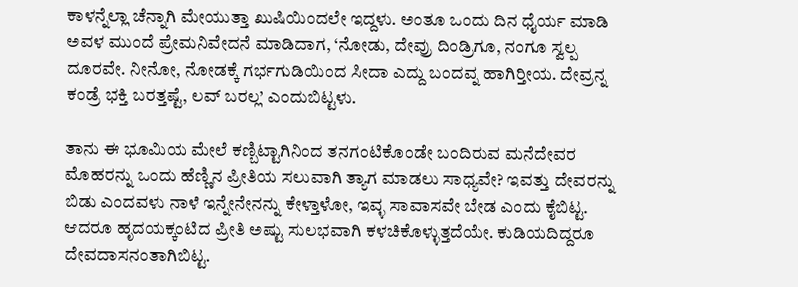ಕಾಳನ್ನೆಲ್ಲಾ ಚೆನ್ನಾಗಿ ಮೇಯುತ್ತಾ ಖುಷಿಯಿಂದಲೇ ಇದ್ದಳು. ಅಂತೂ ಒಂದು ದಿನ ಧೈರ್ಯ ಮಾಡಿ ಅವಳ ಮುಂದೆ ಪ್ರೇಮನಿವೇದನೆ ಮಾಡಿದಾಗ, ‘ನೋಡು, ದೇವ್ರು ದಿಂಡ್ರಿಗೂ, ನಂಗೂ ಸ್ವಲ್ಪ ದೂರವೇ. ನೀನೋ, ನೋಡಕ್ಕೆ ಗರ್ಭಗುಡಿಯಿಂದ ಸೀದಾ ಎದ್ದು ಬಂದವ್ನ ಹಾಗಿರ‍್ತೀಯ. ದೇವ್ರನ್ನ ಕಂಡ್ರೆ ಭಕ್ತಿ ಬರತ್ತಷ್ಟೆ, ಲವ್ ಬರಲ್ಲ’ ಎಂದುಬಿಟ್ಟಳು.

ತಾನು ಈ ಭೂಮಿಯ ಮೇಲೆ ಕಣ್ಬಿಟ್ಟಾಗಿನಿಂದ ತನಗಂಟಿಕೊಂಡೇ ಬಂದಿರುವ ಮನೆದೇವರ ಮೊಹರನ್ನು ಒಂದು ಹೆಣ್ಣಿನ ಪ್ರೀತಿಯ ಸಲುವಾಗಿ ತ್ಯಾಗ ಮಾಡಲು ಸಾಧ್ಯವೇ? ಇವತ್ತು ದೇವರನ್ನು ಬಿಡು ಎಂದವಳು ನಾಳೆ ಇನ್ನೇನೇನನ್ನು ಕೇಳ್ತಾಳೋ, ಇವ್ಳ ಸಾವಾಸವೇ ಬೇಡ ಎಂದು ಕೈಬಿಟ್ಟ. ಆದರೂ ಹೃದಯಕ್ಕಂಟಿದ ಪ್ರೀತಿ ಅಷ್ಟು ಸುಲಭವಾಗಿ ಕಳಚಿಕೊಳ್ಳುತ್ತದೆಯೇ. ಕುಡಿಯದಿದ್ದರೂ ದೇವದಾಸನಂತಾಗಿಬಿಟ್ಟ.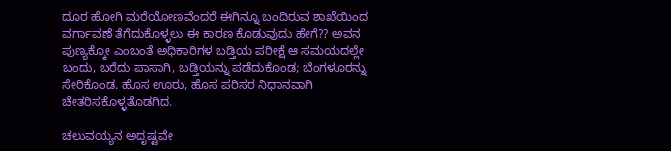ದೂರ ಹೋಗಿ ಮರೆಯೋಣವೆಂದರೆ ಈಗಿನ್ನೂ ಬಂದಿರುವ ಶಾಖೆಯಿಂದ ವರ್ಗಾವಣೆ ತೆಗೆದುಕೊಳ್ಳಲು ಈ ಕಾರಣ ಕೊಡುವುದು ಹೇಗೆ?? ಅವನ ಪುಣ್ಯಕ್ಕೋ ಎಂಬಂತೆ ಅಧಿಕಾರಿಗಳ ಬಡ್ತಿಯ ಪರೀಕ್ಷೆ ಆ ಸಮಯದಲ್ಲೇ ಬಂದು, ಬರೆದು ಪಾಸಾಗಿ, ಬಡ್ತಿಯನ್ನು ಪಡೆದುಕೊಂಡ; ಬೆಂಗಳೂರನ್ನು ಸೇರಿಕೊಂಡ. ಹೊಸ ಊರು, ಹೊಸ ಪರಿಸರ ನಿಧಾನವಾಗಿ ಚೇತರಿಸಕೊಳ್ಳತೊಡಗಿದ.

ಚಲುವಯ್ಯನ ಅದೃಷ್ಟವೇ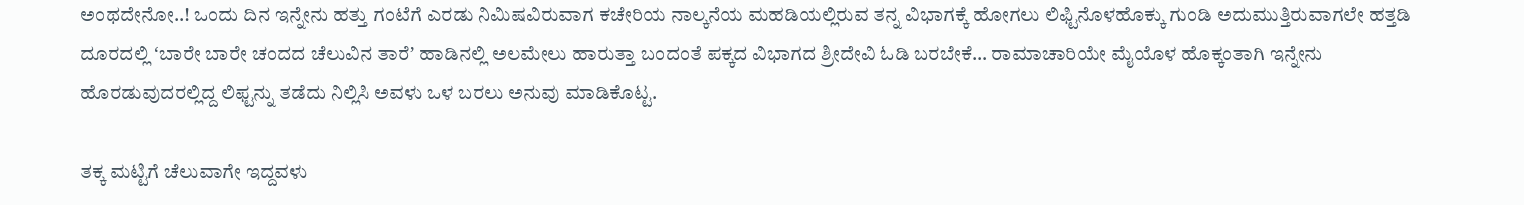ಅಂಥದೇನೋ..! ಒಂದು ದಿನ ಇನ್ನೇನು ಹತ್ತು ಗಂಟೆಗೆ ಎರಡು ನಿಮಿಷವಿರುವಾಗ ಕಚೇರಿಯ ನಾಲ್ಕನೆಯ ಮಹಡಿಯಲ್ಲಿರುವ ತನ್ನ ವಿಭಾಗಕ್ಕೆ ಹೋಗಲು ಲಿಫ್ಟಿನೊಳಹೊಕ್ಕು ಗುಂಡಿ ಅದುಮುತ್ತಿರುವಾಗಲೇ ಹತ್ತಡಿ ದೂರದಲ್ಲಿ ʻಬಾರೇ ಬಾರೇ ಚಂದದ ಚೆಲುವಿನ ತಾರೆʼ ಹಾಡಿನಲ್ಲಿ ಅಲಮೇಲು ಹಾರುತ್ತಾ ಬಂದಂತೆ ಪಕ್ಕದ ವಿಭಾಗದ ಶ್ರೀದೇವಿ ಓಡಿ ಬರಬೇಕೆ… ರಾಮಾಚಾರಿಯೇ ಮೈಯೊಳ ಹೊಕ್ಕಂತಾಗಿ ಇನ್ನೇನು ಹೊರಡುವುದರಲ್ಲಿದ್ದ ಲಿಫ್ಟನ್ನು ತಡೆದು ನಿಲ್ಲಿಸಿ ಅವಳು ಒಳ ಬರಲು ಅನುವು ಮಾಡಿಕೊಟ್ಟ.

ತಕ್ಕ ಮಟ್ಟಿಗೆ ಚೆಲುವಾಗೇ ಇದ್ದವಳು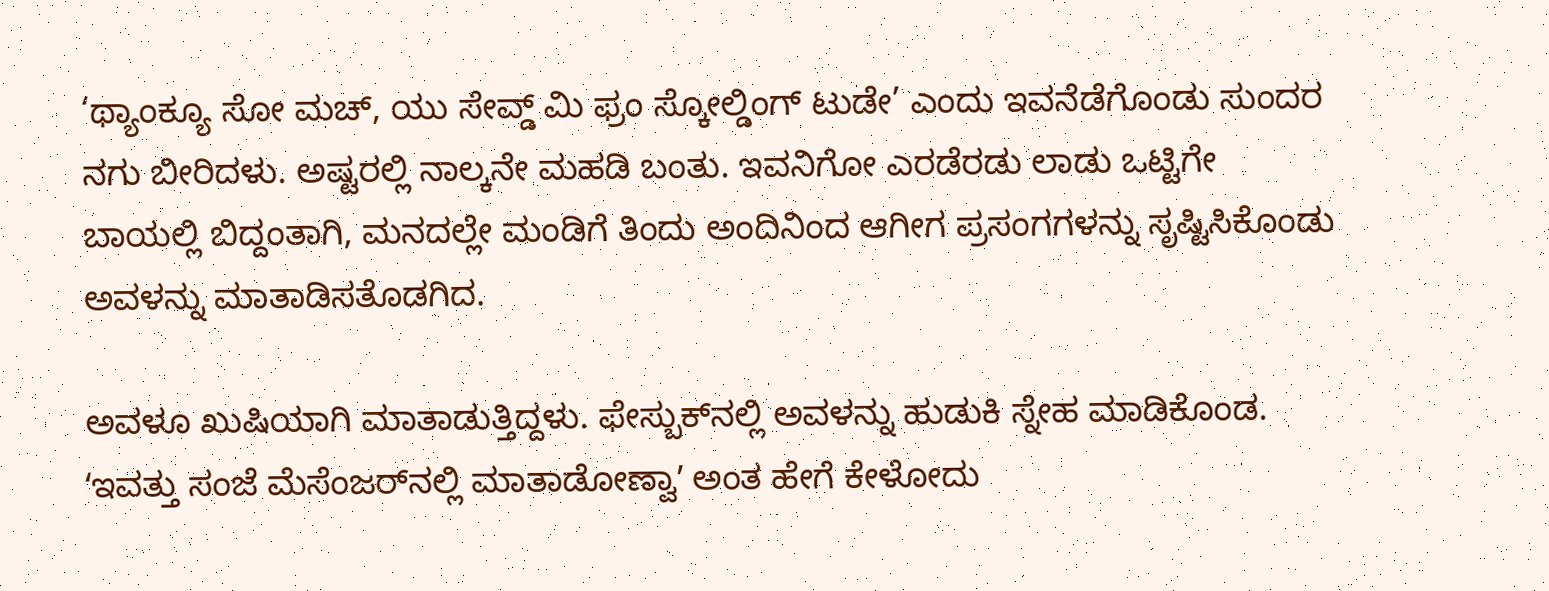‘ಥ್ಯಾಂಕ್ಯೂ ಸೋ ಮಚ್‌, ಯು ಸೇವ್ಡ್‌ ಮಿ ಫ್ರಂ ಸ್ಕೋಲ್ಡಿಂಗ್‌ ಟುಡೇ’ ಎಂದು ಇವನೆಡೆಗೊಂಡು ಸುಂದರ ನಗು ಬೀರಿದಳು. ಅಷ್ಟರಲ್ಲಿ ನಾಲ್ಕನೇ ಮಹಡಿ ಬಂತು. ಇವನಿಗೋ ಎರಡೆರಡು ಲಾಡು ಒಟ್ಟಿಗೇ ಬಾಯಲ್ಲಿ ಬಿದ್ದಂತಾಗಿ, ಮನದಲ್ಲೇ ಮಂಡಿಗೆ ತಿಂದು ಅಂದಿನಿಂದ ಆಗೀಗ ಪ್ರಸಂಗಗಳನ್ನು ಸೃಷ್ಟಿಸಿಕೊಂಡು ಅವಳನ್ನು ಮಾತಾಡಿಸತೊಡಗಿದ.

ಅವಳೂ ಖುಷಿಯಾಗಿ ಮಾತಾಡುತ್ತಿದ್ದಳು. ಫೇಸ್ಬುಕ್‌ನಲ್ಲಿ ಅವಳನ್ನು ಹುಡುಕಿ ಸ್ನೇಹ ಮಾಡಿಕೊಂಡ. ʻಇವತ್ತು ಸಂಜೆ ಮೆಸೆಂಜರ್‌ನಲ್ಲಿ ಮಾತಾಡೋಣ್ವಾʼ ಅಂತ ಹೇಗೆ ಕೇಳೋದು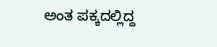ಅಂತ ಪಕ್ಕದಲ್ಲಿದ್ದ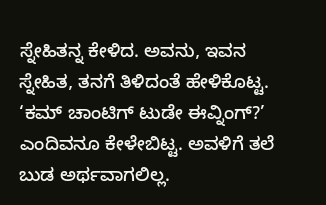ಸ್ನೇಹಿತನ್ನ ಕೇಳಿದ. ಅವನು, ಇವನ ಸ್ನೇಹಿತ, ತನಗೆ ತಿಳಿದಂತೆ ಹೇಳಿಕೊಟ್ಟ. ‘ಕಮ್‌ ಚಾಂಟಿಗ್‌ ಟುಡೇ ಈವ್ನಿಂಗ್?’ ಎಂದಿವನೂ ಕೇಳೇಬಿಟ್ಟ. ಅವಳಿಗೆ ತಲೆ ಬುಡ ಅರ್ಥವಾಗಲಿಲ್ಲ.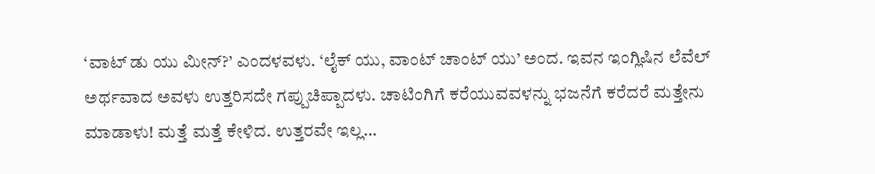‘ವಾಟ್‌ ಡು ಯು ಮೀನ್?’ ಎಂದಳವಳು. ‘ಲೈಕ್‌ ಯು, ವಾಂಟ್‌ ಚಾಂಟ್‌ ಯು’ ಅಂದ. ಇವನ ಇಂಗ್ಲಿಷಿನ ಲೆವೆಲ್‌ ಅರ್ಥವಾದ ಅವಳು ಉತ್ತರಿಸದೇ ಗಪ್ಪುಚಿಪ್ಪಾದಳು. ಚಾಟಿಂಗಿಗೆ ಕರೆಯುವವಳನ್ನು ಭಜನೆಗೆ ಕರೆದರೆ ಮತ್ತೇನು ಮಾಡಾಳು! ಮತ್ತೆ ಮತ್ತೆ ಕೇಳಿದ. ಉತ್ತರವೇ ಇಲ್ಲ…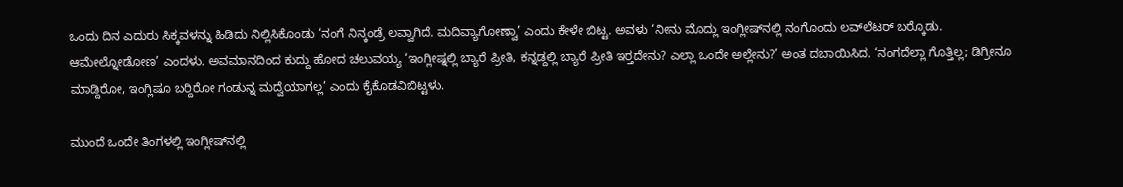ಒಂದು ದಿನ ಎದುರು ಸಿಕ್ಕವಳನ್ನು ಹಿಡಿದು ನಿಲ್ಲಿಸಿಕೊಂಡು ‘ನಂಗೆ ನಿನ್ಕಂಡ್ರೆ ಲವ್ವಾಗಿದೆ. ಮದಿವ್ಯಾಗೋಣ್ವಾ’ ಎಂದು ಕೇಳೇ ಬಿಟ್ಟ. ಅವಳು ‘ನೀನು ಮೊದ್ಲು ಇಂಗ್ಲೀಷ್‌ನಲ್ಲಿ ನಂಗೊಂದು ಲವ್‌ಲೆಟರ್‌ ಬರ‍್ಕೊಡು. ಆಮೇಲ್ನೋಡೋಣ’ ಎಂದಳು. ಅವಮಾನದಿಂದ ಕುದ್ದು ಹೋದ ಚಲುವಯ್ಯ ‘ಇಂಗ್ಲೀಷ್ನಲ್ಲಿ ಬ್ಯಾರೆ ಪ್ರೀತಿ, ಕನ್ನಡ್ದಲ್ಲಿ ಬ್ಯಾರೆ ಪ್ರೀತಿ ಇರ‍್ತದೇನು? ಎಲ್ಲಾ ಒಂದೇ ಅಲ್ಲೇನು?’ ಅಂತ ದಬಾಯಿಸಿದ. ‘ನಂಗದೆಲ್ಲಾ ಗೊತ್ತಿಲ್ಲ; ಡಿಗ್ರೀನೂ ಮಾಡ್ದಿರೋ, ಇಂಗ್ಲಿಷೂ ಬರ‍್ದಿರೋ ಗಂಡುನ್ನ ಮದ್ವೆಯಾಗಲ್ಲ’ ಎಂದು ಕೈಕೊಡವಿಬಿಟ್ಟಳು.

ಮುಂದೆ ಒಂದೇ ತಿಂಗಳಲ್ಲಿ ಇಂಗ್ಲೀಷ್‌ನಲ್ಲಿ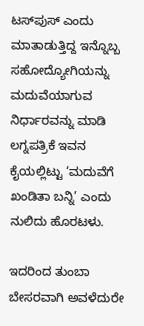ಟಸ್‌ಪುಸ್‌ ಎಂದು ಮಾತಾಡುತ್ತಿದ್ದ ಇನ್ನೊಬ್ಬ ಸಹೋದ್ಯೋಗಿಯನ್ನು ಮದುವೆಯಾಗುವ ನಿರ್ಧಾರವನ್ನು ಮಾಡಿ ಲಗ್ನಪತ್ರಿಕೆ ಇವನ ಕೈಯಲ್ಲಿಟ್ಟು ‘ಮದುವೆಗೆ ಖಂಡಿತಾ ಬನ್ನಿ’ ಎಂದು ನುಲಿದು ಹೊರಟಳು.

ಇದರಿಂದ ತುಂಬಾ ಬೇಸರವಾಗಿ ಅವಳೆದುರೇ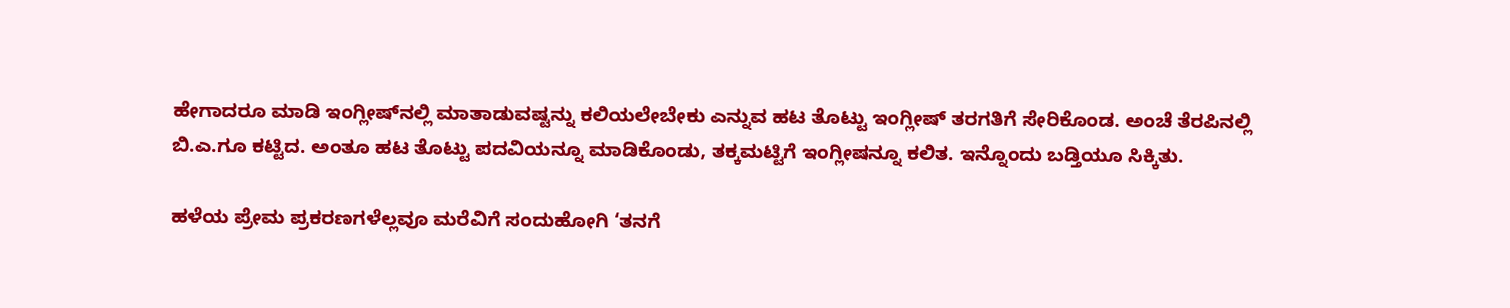ಹೇಗಾದರೂ ಮಾಡಿ ಇಂಗ್ಲೀಷ್‌ನಲ್ಲಿ ಮಾತಾಡುವಷ್ಟನ್ನು ಕಲಿಯಲೇಬೇಕು ಎನ್ನುವ ಹಟ ತೊಟ್ಟು ಇಂಗ್ಲೀಷ್‌ ತರಗತಿಗೆ ಸೇರಿಕೊಂಡ. ಅಂಚೆ ತೆರಪಿನಲ್ಲಿ ಬಿ.ಎ.ಗೂ ಕಟ್ಟಿದ. ಅಂತೂ ಹಟ ತೊಟ್ಟು ಪದವಿಯನ್ನೂ ಮಾಡಿಕೊಂಡು, ತಕ್ಕಮಟ್ಟಿಗೆ ಇಂಗ್ಲೀಷನ್ನೂ ಕಲಿತ. ಇನ್ನೊಂದು ಬಡ್ತಿಯೂ ಸಿಕ್ಕಿತು.

ಹಳೆಯ ಪ್ರೇಮ ಪ್ರಕರಣಗಳೆಲ್ಲವೂ ಮರೆವಿಗೆ ಸಂದುಹೋಗಿ ‘ತನಗೆ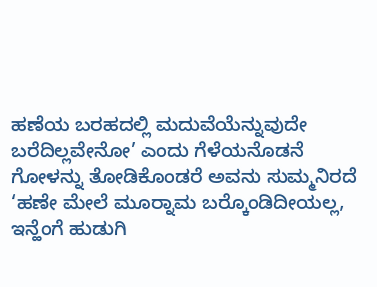ಹಣೆಯ ಬರಹದಲ್ಲಿ ಮದುವೆಯೆನ್ನುವುದೇ ಬರೆದಿಲ್ಲವೇನೋ’ ಎಂದು ಗೆಳೆಯನೊಡನೆ ಗೋಳನ್ನು ತೋಡಿಕೊಂಡರೆ ಅವನು ಸುಮ್ಮನಿರದೆ ‘ಹಣೇ ಮೇಲೆ ಮೂರ‍್ನಾಮ ಬರ‍್ಕೊಂಡಿದೀಯಲ್ಲ, ಇನ್ಹೆಂಗೆ ಹುಡುಗಿ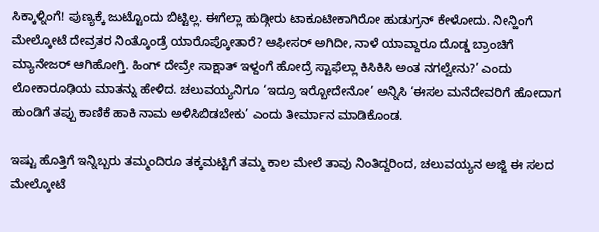ಸಿಕ್ಕಾಳ್ನಿಂಗೆ! ಪುಣ್ಯಕ್ಕೆ ಜುಟ್ಟೊಂದು ಬಿಟ್ಟಿಲ್ಲ. ಈಗೆಲ್ಲಾ ಹುಡ್ಗೀರು ಟಾಕೂಟೀಕಾಗಿರೋ ಹುಡುಗ್ರನ್‌ ಕೇಳೋದು. ನೀನ್ಹಿಂಗೆ ಮೇಲ್ಕೋಟೆ ದೇವ್ರತರ ನಿಂತ್ಕೊಂಡ್ರೆ ಯಾರೊಪ್ಕೋತಾರೆ? ಆಫೀಸರ್‌ ಅಗಿದೀ, ನಾಳೆ ಯಾವ್ದಾರೂ ದೊಡ್ಡ ಬ್ರಾಂಚಿಗೆ ಮ್ಯಾನೇಜರ್‌ ಆಗಿಹೋಗ್ತಿ. ಹಿಂಗ್‌ ದೇವ್ರೇ ಸಾಕ್ಷಾತ್ ಇಳ್ದಂಗೆ ಹೋದ್ರೆ ಸ್ಟಾಫೆಲ್ಲಾ ಕಿಸಿಕಿಸಿ ಅಂತ ನಗಲ್ವೇನು?’ ಎಂದು ಲೋಕಾರೂಢಿಯ ಮಾತನ್ನು ಹೇಳಿದ. ಚಲುವಯ್ಯನಿಗೂ ‘ಇದ್ರೂ ಇರ‍್ಬೋದೇನೋ’ ಅನ್ನಿಸಿ ‘ಈಸಲ ಮನೆದೇವರಿಗೆ ಹೋದಾಗ ಹುಂಡಿಗೆ ತಪ್ಪು ಕಾಣಿಕೆ ಹಾಕಿ ನಾಮ ಅಳಿಸಿಬಿಡಬೇಕು’ ಎಂದು ತೀರ್ಮಾನ ಮಾಡಿಕೊಂಡ.

ಇಷ್ಟು ಹೊತ್ತಿಗೆ ಇನ್ನಿಬ್ಬರು ತಮ್ಮಂದಿರೂ ತಕ್ಕಮಟ್ಟಿಗೆ ತಮ್ಮ ಕಾಲ ಮೇಲೆ ತಾವು ನಿಂತಿದ್ದರಿಂದ, ಚಲುವಯ್ಯನ ಅಜ್ಜಿ ಈ ಸಲದ ಮೇಲ್ಕೋಟೆ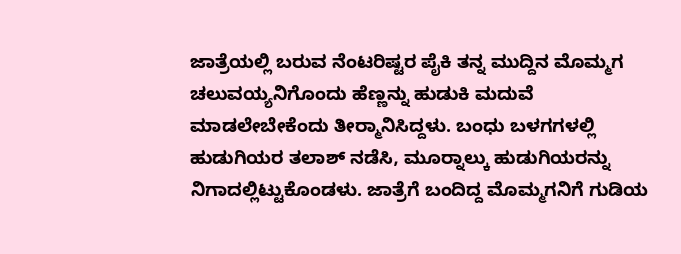ಜಾತ್ರೆಯಲ್ಲಿ ಬರುವ ನೆಂಟರಿಷ್ಟರ ಪೈಕಿ ತನ್ನ ಮುದ್ದಿನ ಮೊಮ್ಮಗ ಚಲುವಯ್ಯನಿಗೊಂದು ಹೆಣ್ಣನ್ನು ಹುಡುಕಿ ಮದುವೆ ಮಾಡಲೇಬೇಕೆಂದು ತೀರ‍್ಮಾನಿಸಿದ್ದಳು. ಬಂಧು ಬಳಗಗಳಲ್ಲಿ ಹುಡುಗಿಯರ ತಲಾಶ್‌ ನಡೆಸಿ, ಮೂರ‍್ನಾಲ್ಕು ಹುಡುಗಿಯರನ್ನು ನಿಗಾದಲ್ಲಿಟ್ಟುಕೊಂಡಳು. ಜಾತ್ರೆಗೆ ಬಂದಿದ್ದ ಮೊಮ್ಮಗನಿಗೆ ಗುಡಿಯ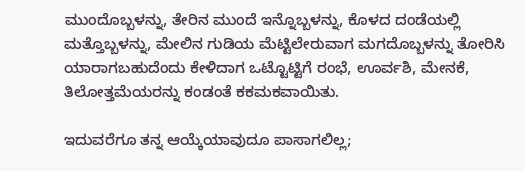ಮುಂದೊಬ್ಬಳನ್ನು, ತೇರಿನ ಮುಂದೆ ಇನ್ನೊಬ್ಬಳನ್ನು, ಕೊಳದ ದಂಡೆಯಲ್ಲಿ ಮತ್ತೊಬ್ಬಳನ್ನು, ಮೇಲಿನ ಗುಡಿಯ ಮೆಟ್ಟಿಲೇರುವಾಗ ಮಗದೊಬ್ಬಳನ್ನು ತೋರಿಸಿ ಯಾರಾಗಬಹುದೆಂದು ಕೇಳಿದಾಗ ಒಟ್ಟೊಟ್ಟಿಗೆ ರಂಭೆ, ಊರ್ವಶಿ, ಮೇನಕೆ, ತಿಲೋತ್ತಮೆಯರನ್ನು ಕಂಡಂತೆ ಕಕಮಕವಾಯಿತು.

ಇದುವರೆಗೂ ತನ್ನ ಆಯ್ಕೆಯಾವುದೂ ಪಾಸಾಗಲಿಲ್ಲ;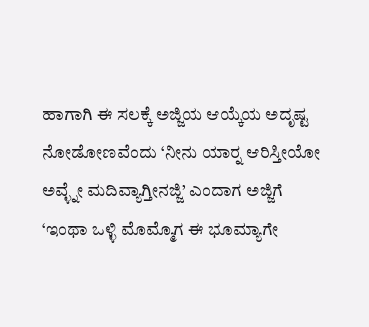ಹಾಗಾಗಿ ಈ ಸಲಕ್ಕೆ ಅಜ್ಜಿಯ ಆಯ್ಕೆಯ ಅದೃಷ್ಟ ನೋಡೋಣವೆಂದು ‘ನೀನು ಯಾರ‍್ನ ಆರಿಸ್ತೀಯೋ ಅವ್ಳ್ನೇ ಮದಿವ್ಯಾಗ್ತೀನಜ್ಜಿ’ ಎಂದಾಗ ಅಜ್ಜಿಗೆ ‘ಇಂಥಾ ಒಳ್ಳಿ ಮೊಮ್ಮೊಗ ಈ ಭೂಮ್ಯಾಗೇ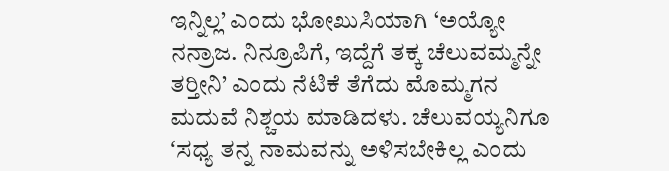ಇನ್ನಿಲ್ಲ’ ಎಂದು ಭೋಖುಸಿಯಾಗಿ ‘ಅಯ್ಯೋ ನನ್ರಾಜ. ನಿನ್ರೂಪಿಗೆ, ಇದ್ದೆಗೆ ತಕ್ಕ ಚೆಲುವಮ್ಮನ್ನೇ ತರ‍್ತೀನಿ’ ಎಂದು ನೆಟಿಕೆ ತೆಗೆದು ಮೊಮ್ಮಗನ ಮದುವೆ ನಿಶ್ಚಯ ಮಾಡಿದಳು. ಚೆಲುವಯ್ಯನಿಗೂ ʻಸಧ್ಯ ತನ್ನ ನಾಮವನ್ನು ಅಳಿಸಬೇಕಿಲ್ಲ ಎಂದು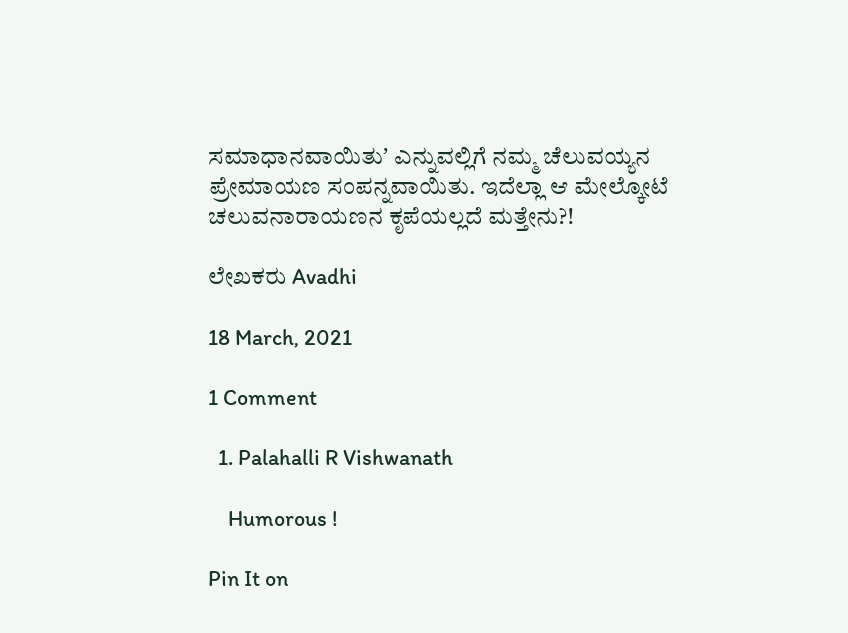ಸಮಾಧಾನವಾಯಿತುʼ ಎನ್ನುವಲ್ಲಿಗೆ ನಮ್ಮ ಚೆಲುವಯ್ಯನ ಪ್ರೇಮಾಯಣ ಸಂಪನ್ನವಾಯಿತು. ಇದೆಲ್ಲಾ ಆ ಮೇಲ್ಕೋಟೆ ಚಲುವನಾರಾಯಣನ ಕೃಪೆಯಲ್ಲದೆ ಮತ್ತೇನು?!

ಲೇಖಕರು Avadhi

18 March, 2021

1 Comment

  1. Palahalli R Vishwanath

    Humorous !

Pin It on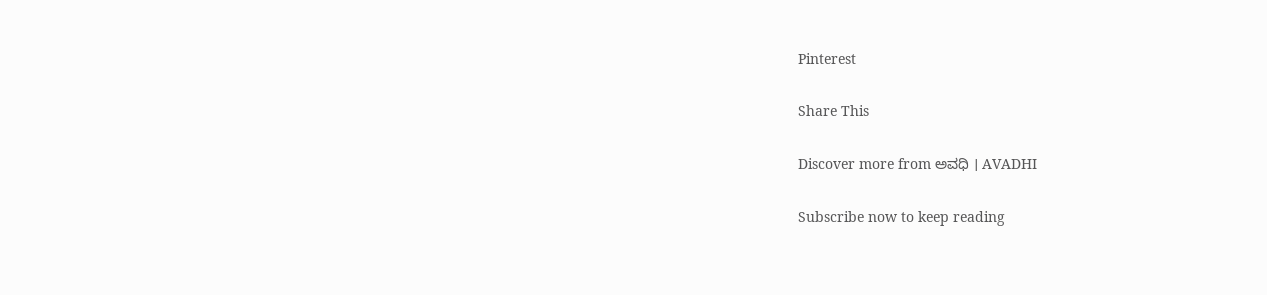Pinterest

Share This

Discover more from ಅವಧಿ । AVADHI

Subscribe now to keep reading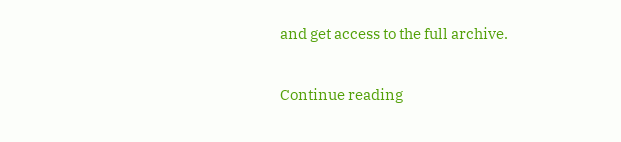and get access to the full archive.

Continue reading